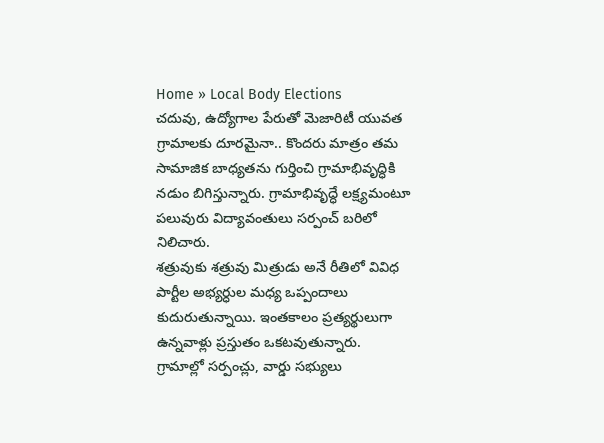Home » Local Body Elections
చదువు, ఉద్యోగాల పేరుతో మెజారిటీ యువత గ్రామాలకు దూరమైనా.. కొందరు మాత్రం తమ సామాజిక బాధ్యతను గుర్తించి గ్రామాభివృద్ధికి నడుం బిగిస్తున్నారు. గ్రామాభివృద్ధే లక్ష్యమంటూ పలువురు విద్యావంతులు సర్పంచ్ బరిలో నిలిచారు.
శత్రువుకు శత్రువు మిత్రుడు అనే రీతిలో వివిధ పార్టీల అభ్యర్ధుల మధ్య ఒప్పందాలు కుదురుతున్నాయి. ఇంతకాలం ప్రత్యర్థులుగా ఉన్నవాళ్లు ప్రస్తుతం ఒకటవుతున్నారు.
గ్రామాల్లో సర్పంచ్లు, వార్డు సభ్యులు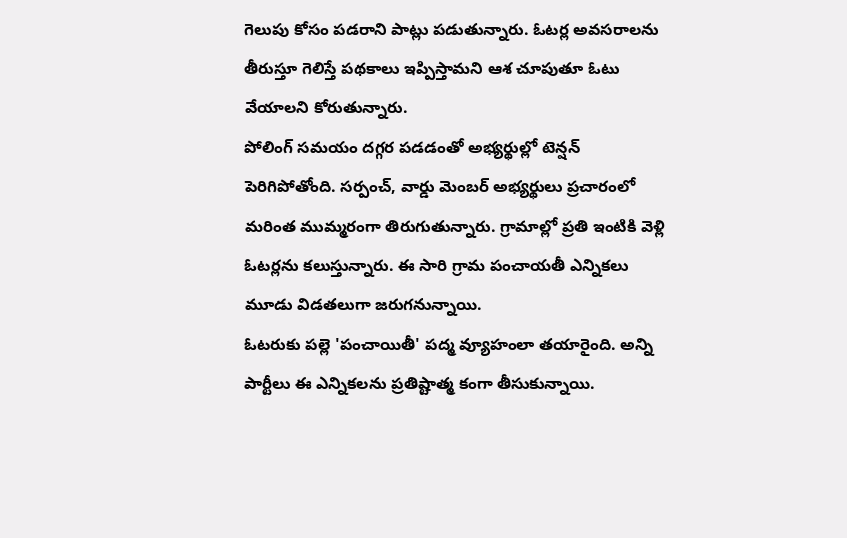గెలుపు కోసం పడరాని పాట్లు పడుతున్నారు. ఓటర్ల అవసరాలను తీరుస్తూ గెలిస్తే పథకాలు ఇప్పిస్తామని ఆశ చూపుతూ ఓటు వేయాలని కోరుతున్నారు.
పోలింగ్ సమయం దగ్గర పడడంతో అభ్యర్థుల్లో టెన్షన్ పెరిగిపోతోంది. సర్పంచ్, వార్డు మెంబర్ అభ్యర్థులు ప్రచారంలో మరింత ముమ్మరంగా తిరుగుతున్నారు. గ్రామాల్లో ప్రతి ఇంటికి వెళ్లి ఓటర్లను కలుస్తున్నారు. ఈ సారి గ్రామ పంచాయతీ ఎన్నికలు మూడు విడతలుగా జరుగనున్నాయి.
ఓటరుకు పల్లె 'పంచాయితీ' పద్మ వ్యూహంలా తయారైంది. అన్ని పార్టీలు ఈ ఎన్నికలను ప్రతిష్టాత్మ కంగా తీసుకున్నాయి.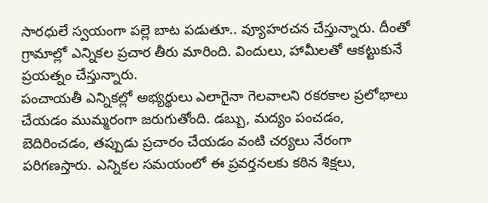సారధులే స్వయంగా పల్లె బాట పడుతూ.. వ్యూహరచన చేస్తున్నారు. దీంతో గ్రామాల్లో ఎన్నికల ప్రచార తీరు మారింది. విందులు, హామీలతో ఆకట్టుకునే ప్రయత్నం చేస్తున్నారు.
పంచాయతీ ఎన్నికల్లో అభ్యర్థులు ఎలాగైనా గెలవాలని రకరకాల ప్రలోభాలు చేయడం ముమ్మరంగా జరుగుతోంది. డబ్బు, మద్యం పంచడం, బెదిరించడం, తప్పుడు ప్రచారం చేయడం వంటి చర్యలు నేరంగా పరిగణస్తారు. ఎన్నికల సమయంలో ఈ ప్రవర్తనలకు కఠిన శిక్షలు,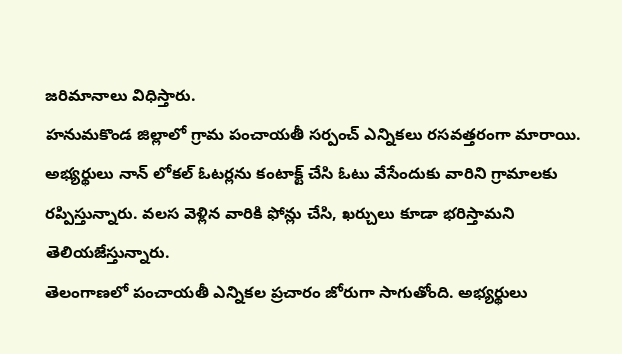జరిమానాలు విధిస్తారు.
హనుమకొండ జిల్లాలో గ్రామ పంచాయతీ సర్పంచ్ ఎన్నికలు రసవత్తరంగా మారాయి. అభ్యర్థులు నాన్ లోకల్ ఓటర్లను కంటాక్ట్ చేసి ఓటు వేసేందుకు వారిని గ్రామాలకు రప్పిస్తున్నారు. వలస వెళ్లిన వారికి ఫోన్లు చేసి, ఖర్చులు కూడా భరిస్తామని తెలియజేస్తున్నారు.
తెలంగాణలో పంచాయతీ ఎన్నికల ప్రచారం జోరుగా సాగుతోంది. అభ్యర్థులు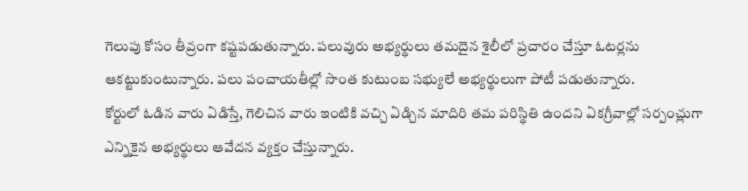గెలుపు కోసం తీవ్రంగా కష్టపడుతున్నారు. పలువురు అభ్యర్థులు తమదైన శైలీలో ప్రచారం చేస్తూ ఓటర్లను ఆకట్టుకుంటున్నారు. పలు పంచాయతీల్లో సొంత కుటుంబ సభ్యులే అభ్యర్థులుగా పోటీ పడుతున్నారు.
కోర్టులో ఓడిన వారు ఏడిస్తే, గెలిచిన వారు ఇంటికి వచ్చి ఏడ్చిన మాదిరి తమ పరిస్థితి ఉందని ఏకగ్రీవాల్లో సర్పంచ్లుగా ఎన్నికైన అభ్యర్థులు ఆవేదన వ్యక్తం చేస్తున్నారు.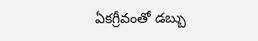ఏకగ్రీవంతో డబ్బు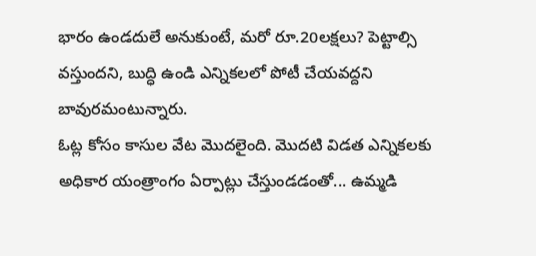భారం ఉండదులే అనుకుంటే, మరో రూ.20లక్షలు? పెట్టాల్సి వస్తుందని, బుద్ధి ఉండి ఎన్నికలలో పోటీ చేయవద్దని బావురమంటున్నారు.
ఓట్ల కోసం కాసుల వేట మొదలైంది. మొదటి విడత ఎన్నికలకు అధికార యంత్రాంగం ఏర్పాట్లు చేస్తుండడంతో... ఉమ్మడి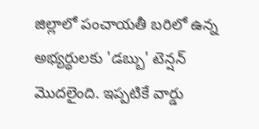జిల్లాలో పంచాయతీ బరిలో ఉన్న అభ్యర్థులకు 'డబ్బు' టెన్షన్ మొదలైంది. ఇప్పటికే వార్డు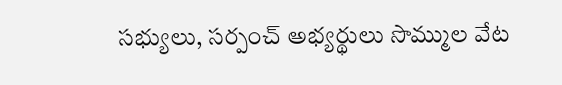సభ్యులు, సర్పంచ్ అభ్యర్థులు సొమ్ముల వేట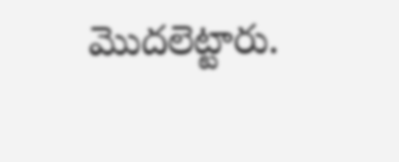మొదలెట్టారు.